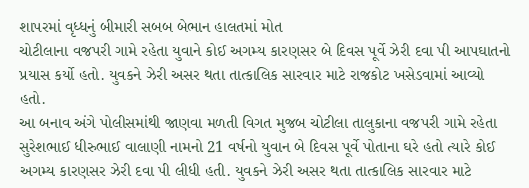શાપરમાં વૃધ્ધનું બીમારી સબબ બેભાન હાલતમાં મોત
ચોટીલાના વજપરી ગામે રહેતા યુવાને કોઈ અગમ્ય કારણસર બે દિવસ પૂર્વે ઝેરી દવા પી આપઘાતનો પ્રયાસ કર્યો હતો. યુવકને ઝેરી અસર થતા તાત્કાલિક સારવાર માટે રાજકોટ ખસેડવામાં આવ્યો હતો.
આ બનાવ અંગે પોલીસમાંથી જાણવા મળતી વિગત મુજબ ચોટીલા તાલુકાના વજપરી ગામે રહેતા સુરેશભાઈ ધીરુભાઈ વાલાણી નામનો 21 વર્ષનો યુવાન બે દિવસ પૂર્વે પોતાના ઘરે હતો ત્યારે કોઈ અગમ્ય કારણસર ઝેરી દવા પી લીધી હતી. યુવકને ઝેરી અસર થતા તાત્કાલિક સારવાર માટે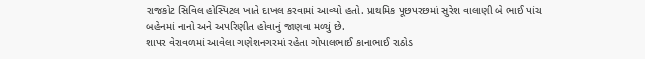રાજકોટ સિવિલ હોસ્પિટલ ખાતે દાખલ કરવામાં આવ્યો હતો. પ્રાથમિક પૂછપરછમાં સુરેશ વાલાણી બે ભાઈ પાંચ બહેનમાં નાનો અને અપરિણીત હોવાનું જાણવા મળ્યું છે.
શાપર વેરાવળમાં આવેલા ગણેશનગરમાં રહેતા ગોપાલભાઈ કાનાભાઈ રાઠોડ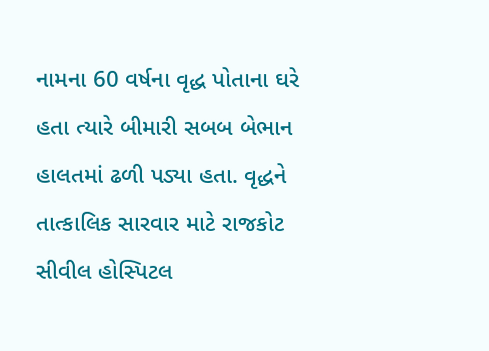નામના 60 વર્ષના વૃદ્ધ પોતાના ઘરે હતા ત્યારે બીમારી સબબ બેભાન હાલતમાં ઢળી પડ્યા હતા. વૃદ્ધને તાત્કાલિક સારવાર માટે રાજકોટ સીવીલ હોસ્પિટલ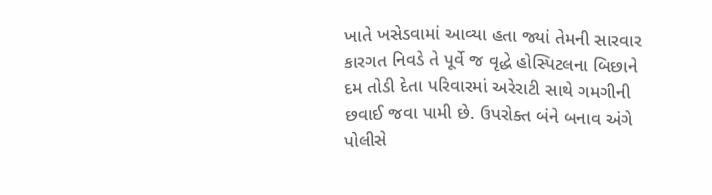ખાતે ખસેડવામાં આવ્યા હતા જ્યાં તેમની સારવાર કારગત નિવડે તે પૂર્વે જ વૃદ્ધે હોસ્પિટલના બિછાને દમ તોડી દેતા પરિવારમાં અરેરાટી સાથે ગમગીની છવાઈ જવા પામી છે. ઉપરોક્ત બંને બનાવ અંગે પોલીસે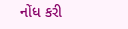નોંધ કરી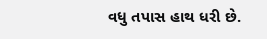વધુ તપાસ હાથ ધરી છે.